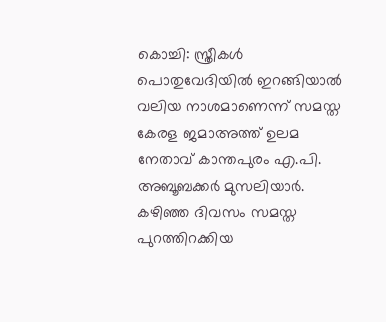കൊച്ചി: സ്ത്രീകൾ പൊതുവേദിയിൽ ഇറങ്ങിയാൽ വലിയ നാശമാണെന്ന് സമസ്ത കേരള ജമാഅത്ത് ഉലമ നേതാവ് കാന്തപുരം എ.പി. അബൂബക്കർ മുസലിയാർ. കഴിഞ്ഞ ദിവസം സമസ്ത പുറത്തിറക്കിയ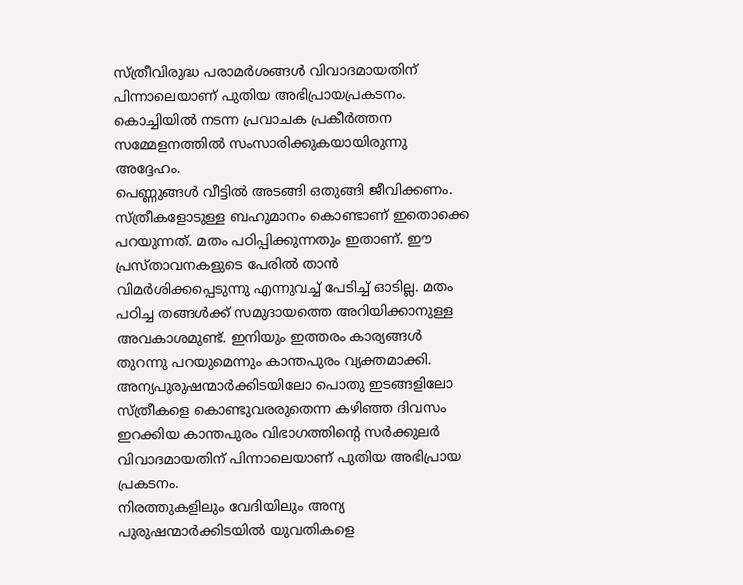സ്ത്രീവിരുദ്ധ പരാമർശങ്ങൾ വിവാദമായതിന് പിന്നാലെയാണ് പുതിയ അഭിപ്രായപ്രകടനം. കൊച്ചിയിൽ നടന്ന പ്രവാചക പ്രകീർത്തന സമ്മേളനത്തിൽ സംസാരിക്കുകയായിരുന്നു അദ്ദേഹം.
പെണ്ണുങ്ങൾ വീട്ടിൽ അടങ്ങി ഒതുങ്ങി ജീവിക്കണം. സ്ത്രീകളോടുള്ള ബഹുമാനം കൊണ്ടാണ് ഇതൊക്കെ പറയുന്നത്. മതം പഠിപ്പിക്കുന്നതും ഇതാണ്. ഈ പ്രസ്താവനകളുടെ പേരിൽ താൻ വിമർശിക്കപ്പെടുന്നു എന്നുവച്ച് പേടിച്ച് ഓടില്ല. മതം പഠിച്ച തങ്ങൾക്ക് സമുദായത്തെ അറിയിക്കാനുള്ള അവകാശമുണ്ട്. ഇനിയും ഇത്തരം കാര്യങ്ങൾ തുറന്നു പറയുമെന്നും കാന്തപുരം വ്യക്തമാക്കി.
അന്യപുരുഷന്മാർക്കിടയിലോ പൊതു ഇടങ്ങളിലോ സ്ത്രീകളെ കൊണ്ടുവരരുതെന്ന കഴിഞ്ഞ ദിവസം ഇറക്കിയ കാന്തപുരം വിഭാഗത്തിന്റെ സർക്കുലർ വിവാദമായതിന് പിന്നാലെയാണ് പുതിയ അഭിപ്രായ പ്രകടനം.
നിരത്തുകളിലും വേദിയിലും അന്യ പുരുഷന്മാർക്കിടയിൽ യുവതികളെ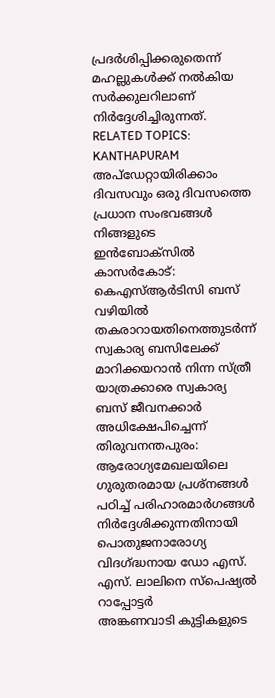പ്രദർശിപ്പിക്കരുതെന്ന് മഹല്ലുകൾക്ക് നൽകിയ സർക്കുലറിലാണ് നിർദ്ദേശിച്ചിരുന്നത്.
RELATED TOPICS: KANTHAPURAM
അപ്ഡേറ്റായിരിക്കാം ദിവസവും ഒരു ദിവസത്തെ പ്രധാന സംഭവങ്ങൾ നിങ്ങളുടെ ഇൻബോക്സിൽ
കാസർകോട്: കെഎസ്ആർടിസി ബസ് വഴിയിൽ തകരാറായതിനെത്തുടർന്ന് സ്വകാര്യ ബസിലേക്ക് മാറിക്കയറാൻ നിന്ന സ്ത്രീ യാത്രക്കാരെ സ്വകാര്യ ബസ് ജീവനക്കാർ അധിക്ഷേപിച്ചെന്ന്
തിരുവനന്തപുരം: ആരോഗ്യമേഖലയിലെ ഗുരുതരമായ പ്രശ്നങ്ങൾ പഠിച്ച് പരിഹാരമാർഗങ്ങൾ നിർദ്ദേശിക്കുന്നതിനായി പൊതുജനാരോഗ്യ വിദഗ്ദ്ധനായ ഡോ എസ്. എസ്. ലാലിനെ സ്പെഷ്യൽ റാപ്പോട്ടർ
അങ്കണവാടി കുട്ടികളുടെ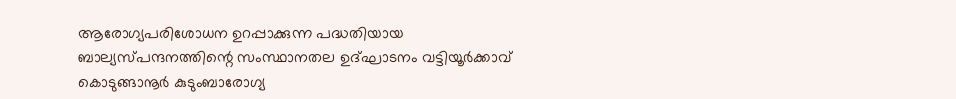ആരോഗ്യപരിശോധന ഉറപ്പാക്കുന്ന പദ്ധതിയായ ബാല്യസ്പന്ദനത്തിന്റെ സംസ്ഥാനതല ഉദ്ഘാടനം വട്ടിയൂർക്കാവ് കൊടുങ്ങാനൂർ കുടുംബാരോഗ്യ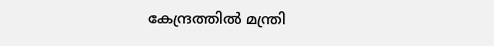കേന്ദ്രത്തിൽ മന്ത്രി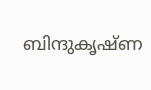ബിന്ദുകൃഷ്ണ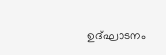ഉദ്ഘാടനം